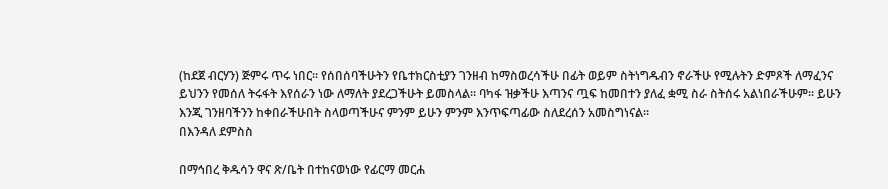(ከደጀ ብርሃን) ጅምሩ ጥሩ ነበር። የሰበሰባችሁትን የቤተክርስቲያን ገንዘብ ከማስወረሳችሁ በፊት ወይም ስትነግዱብን ኖራችሁ የሚሉትን ድምጾች ለማፈንና ይህንን የመሰለ ትሩፋት እየሰራን ነው ለማለት ያደረጋችሁት ይመስላል። ባካፋ ዝቃችሁ እጣንና ጧፍ ከመበተን ያለፈ ቋሚ ስራ ስትሰሩ አልነበራችሁም። ይሁን እንጂ ገንዘባችንን ከቀበራችሁበት ስላወጣችሁና ምንም ይሁን ምንም እንጥፍጣፊው ስለደረሰን አመስግነናል።
በእንዳለ ደምስስ

በማኅበረ ቅዱሳን ዋና ጽ/ቤት በተከናወነው የፊርማ መርሐ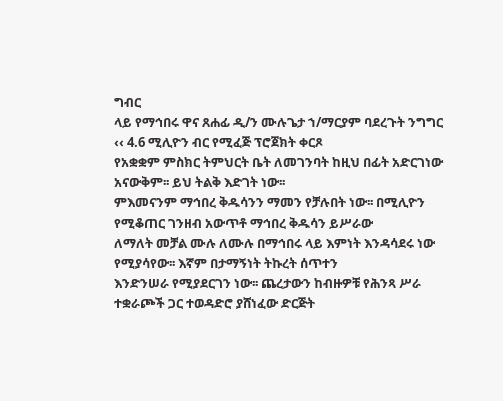ግብር
ላይ የማኅበሩ ዋና ጸሐፊ ዲ/ን ሙሉጌታ ኀ/ማርያም ባደረጉት ንግግር ‹‹ 4.6 ሚሊዮን ብር የሚፈጅ ፕሮጀክት ቀርጾ
የአቋቋም ምስክር ትምህርት ቤት ለመገንባት ከዚህ በፊት አድርገነው አናውቅም፡፡ ይህ ትልቅ እድገት ነው፡፡
ምእመናንም ማኅበረ ቅዱሳንን ማመን የቻሉበት ነው፡፡ በሚሊዮን የሚቆጠር ገንዘብ አውጥቶ ማኅበረ ቅዱሳን ይሥራው
ለማለት መቻል ሙሉ ለሙሉ በማኅበሩ ላይ እምነት እንዳሳደሩ ነው የሚያሳየው፡፡ እኛም በታማኝነት ትኩረት ሰጥተን
እንድንሠራ የሚያደርገን ነው፡፡ ጨረታውን ከብዙዎቹ የሕንጻ ሥራ ተቋራጮች ጋር ተወዳድሮ ያሸነፈው ድርጅት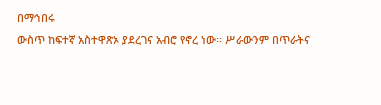በማኅበሩ
ውስጥ ከፍተኛ አስተዋጽኦ ያደረገና አብሮ የኖረ ነው፡፡ ሥራውንም በጥራትና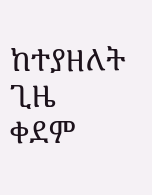ከተያዘለት ጊዜ ቀደም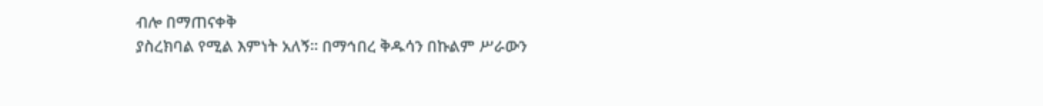ብሎ በማጠናቀቅ
ያስረክባል የሚል እምነት አለኝ፡፡ በማኅበረ ቅዱሳን በኩልም ሥራውን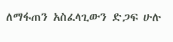ለማፋጠን አስፈላጊውን ድጋፍ ሁሉ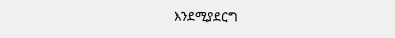እንደሚያደርግ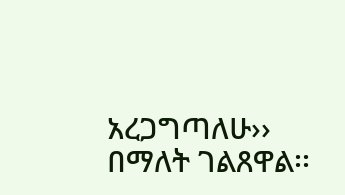አረጋግጣለሁ›› በማለት ገልጸዋል፡፡